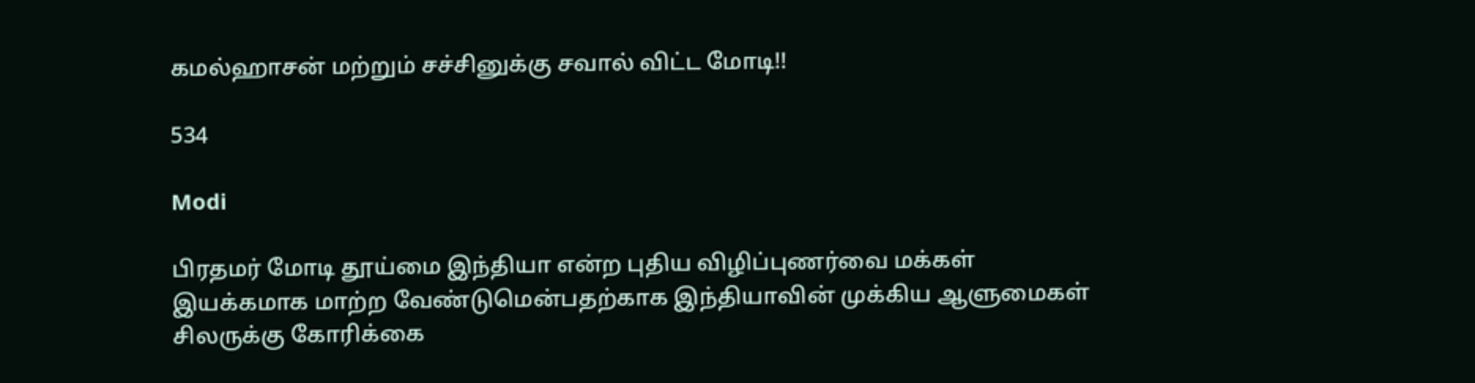கமல்ஹாசன் மற்றும் சச்சினுக்கு சவால் விட்ட மோடி!!

534

Modi

பிரதமர் மோடி தூய்மை இந்தியா என்ற புதிய விழிப்புணர்வை மக்கள் இயக்கமாக மாற்ற வேண்டுமென்பதற்காக இந்தியாவின் முக்கிய ஆளுமைகள் சிலருக்கு கோரிக்கை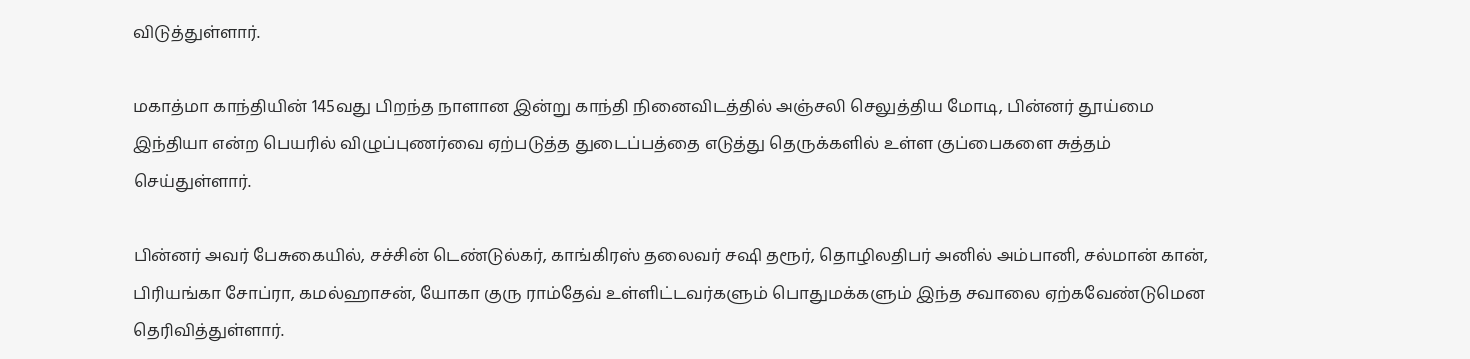விடுத்துள்ளார்.

மகாத்மா காந்தியின் 145வது பிறந்த நாளான இன்று காந்தி நினைவிடத்தில் அஞ்சலி செலுத்திய மோடி, பின்னர் தூய்மை இந்தியா என்ற பெயரில் விழுப்புணர்வை ஏற்படுத்த துடைப்பத்தை எடுத்து தெருக்களில் உள்ள குப்பைகளை சுத்தம் செய்துள்ளார்.

பின்னர் அவர் பேசுகையில், சச்சின் டெண்டுல்கர், காங்கிரஸ் தலைவர் சஷி தரூர், தொழிலதிபர் அனில் அம்பானி, சல்மான் கான், பிரியங்கா சோப்ரா, கமல்ஹாசன், யோகா குரு ராம்தேவ் உள்ளிட்டவர்களும் பொதுமக்களும் இந்த சவாலை ஏற்கவேண்டுமென தெரிவித்துள்ளார்.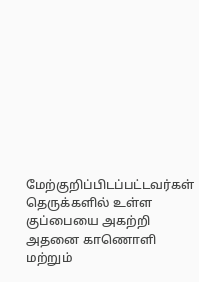மேற்குறிப்பிடப்பட்டவர்கள் தெருக்களில் உள்ள குப்பையை அகற்றி அதனை காணொளி மற்றும்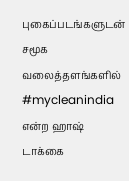புகைப்படங்களுடன் சமூக வலைத்தளங்களில் #mycleanindia என்ற ஹாஷ் டாக்கை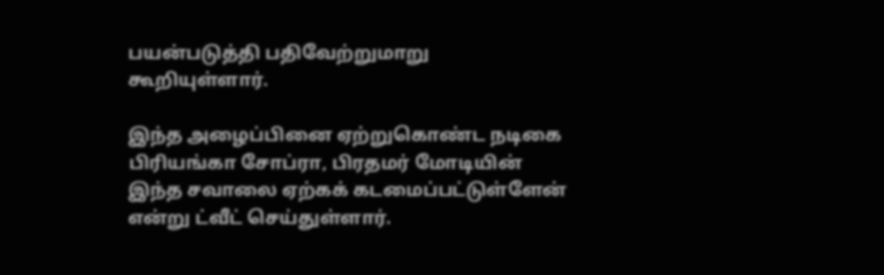பயன்படுத்தி பதிவேற்றுமாறு கூறியுள்ளார்.

இந்த அழைப்பினை ஏற்றுகொண்ட நடிகை பிரியங்கா சோப்ரா, பிரதமர் மோடியின் இந்த சவாலை ஏற்கக் கடமைப்பட்டுள்ளேன் என்று ட்வீட் செய்துள்ளார்.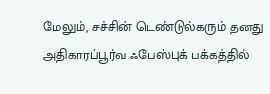மேலும், சச்சின் டெண்டுல்கரும் தனது அதிகாரப்பூர்வ ஃபேஸ்புக் பக்கத்தில்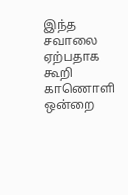இந்த சவாலை ஏற்பதாக கூறி காணொளி ஒன்றை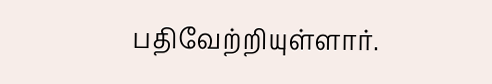பதிவேற்றியுள்ளார்.